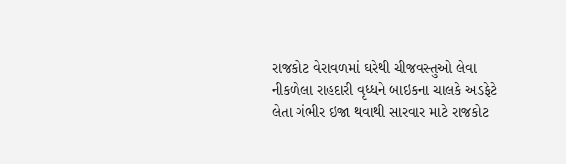રાજકોટ વેરાવળમાં ઘરેથી ચીજવસ્તુઓ લેવા નીકળેલા રાહદારી વૃધ્ધને બાઇકના ચાલકે અડફેટે લેતા ગંભીર ઇજા થવાથી સારવાર માટે રાજકોટ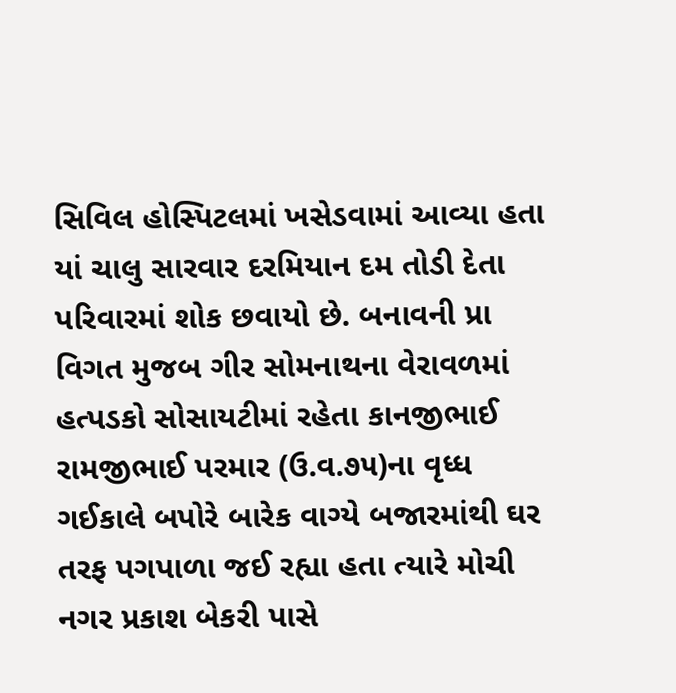સિવિલ હોસ્પિટલમાં ખસેડવામાં આવ્યા હતા યાં ચાલુ સારવાર દરમિયાન દમ તોડી દેતા પરિવારમાં શોક છવાયો છે. બનાવની પ્રા વિગત મુજબ ગીર સોમનાથના વેરાવળમાં હત્પડકો સોસાયટીમાં રહેતા કાનજીભાઈ રામજીભાઈ પરમાર (ઉ.વ.૭૫)ના વૃધ્ધ ગઈકાલે બપોરે બારેક વાગ્યે બજારમાંથી ઘર તરફ પગપાળા જઈ રહ્યા હતા ત્યારે મોચી નગર પ્રકાશ બેકરી પાસે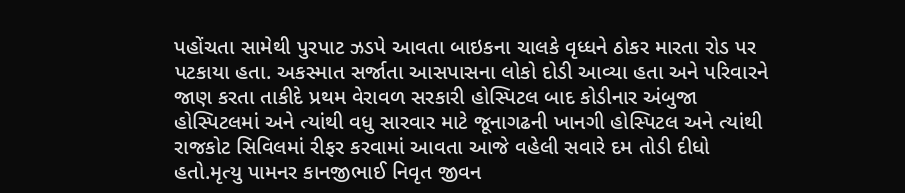પહોંચતા સામેથી પુરપાટ ઝડપે આવતા બાઇકના ચાલકે વૃધ્ધને ઠોકર મારતા રોડ પર પટકાયા હતા. અકસ્માત સર્જાતા આસપાસના લોકો દોડી આવ્યા હતા અને પરિવારને જાણ કરતા તાકીદે પ્રથમ વેરાવળ સરકારી હોસ્પિટલ બાદ કોડીનાર અંબુજા હોસ્પિટલમાં અને ત્યાંથી વધુ સારવાર માટે જૂનાગઢની ખાનગી હોસ્પિટલ અને ત્યાંથી રાજકોટ સિવિલમાં રીફર કરવામાં આવતા આજે વહેલી સવારે દમ તોડી દીધો હતો.મૃત્યુ પામનર કાનજીભાઈ નિવૃત જીવન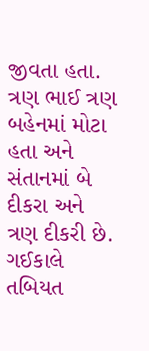જીવતા હતા. ત્રણ ભાઈ ત્રણ બહેનમાં મોટા હતા અને સંતાનમાં બે દીકરા અને ત્રણ દીકરી છે. ગઈકાલે તબિયત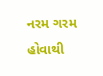નરમ ગરમ હોવાથી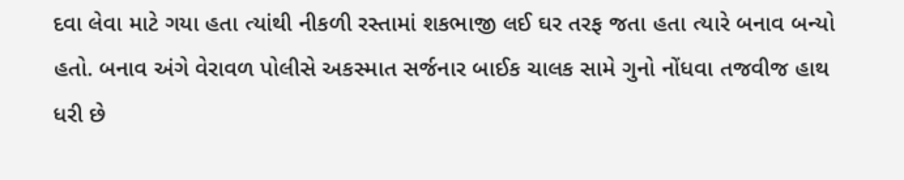દવા લેવા માટે ગયા હતા ત્યાંથી નીકળી રસ્તામાં શકભાજી લઈ ઘર તરફ જતા હતા ત્યારે બનાવ બન્યો હતો. બનાવ અંગે વેરાવળ પોલીસે અકસ્માત સર્જનાર બાઈક ચાલક સામે ગુનો નોંધવા તજવીજ હાથ ધરી છે